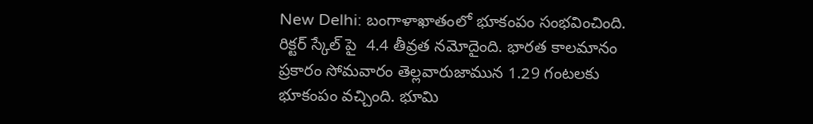New Delhi: బంగాళాఖాతంలో భూకంపం సంభ‌వించింది. రిక్ట‌ర్ స్కేల్ పై  4.4 తీవ్రత న‌మోదైంది. భార‌త కాల‌మానం ప్ర‌కారం సోమవారం తెల్లవారుజామున 1.29 గంటలకు భూకంపం వ‌చ్చింది. భూమి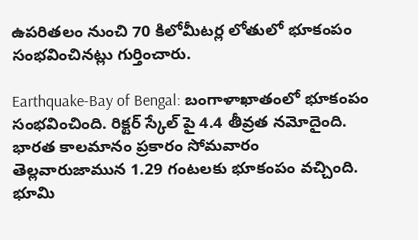ఉపరితలం నుంచి 70 కిలోమీటర్ల లోతులో భూకంపం సంభవించినట్లు గుర్తించారు.

Earthquake-Bay of Bengal: బంగాళాఖాతంలో భూకంపం సంభ‌వించింది. రిక్ట‌ర్ స్కేల్ పై 4.4 తీవ్రత న‌మోదైంది. భార‌త కాల‌మానం ప్ర‌కారం సోమవారం తెల్లవారుజామున 1.29 గంటలకు భూకంపం వ‌చ్చింది. భూమి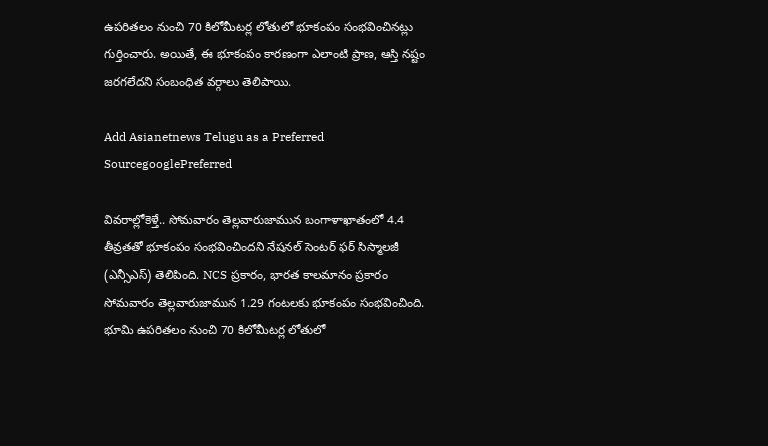ఉపరితలం నుంచి 70 కిలోమీటర్ల లోతులో భూకంపం సంభవించినట్లు గుర్తించారు. అయితే, ఈ భూకంపం కార‌ణంగా ఎలాంటి ప్రాణ‌, ఆస్తి న‌ష్టం జ‌ర‌గ‌లేద‌ని సంబంధిత వ‌ర్గాలు తెలిపాయి.

Add Asianetnews Telugu as a Preferred SourcegooglePreferred

వివ‌రాల్లోకెళ్తే.. సోమవారం తెల్లవారుజామున బంగాళాఖాతంలో 4.4 తీవ్రతతో భూకంపం సంభవించిందని నేషనల్ సెంటర్ ఫర్ సిస్మాలజీ (ఎన్సీఎస్) తెలిపింది. NCS ప్రకారం, భార‌త కాల‌మానం ప్ర‌కారం సోమవారం తెల్లవారుజామున 1.29 గంటలకు భూకంపం సంభవించింది. భూమి ఉపరితలం నుంచి 70 కిలోమీటర్ల లోతులో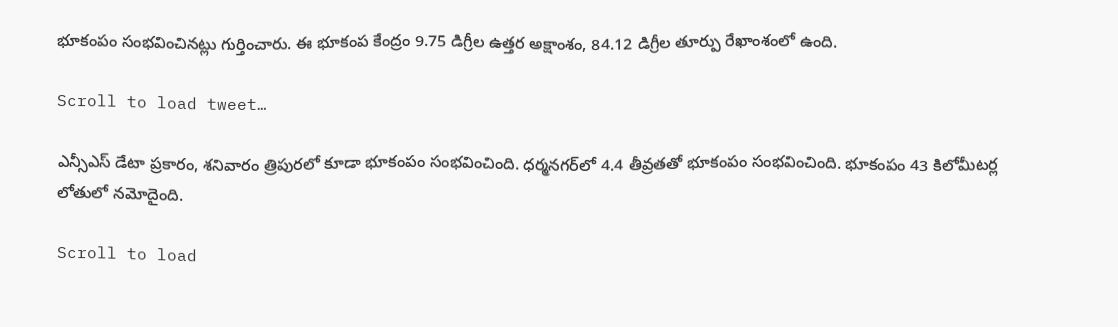భూకంపం సంభవించినట్లు గుర్తించారు. ఈ భూకంప కేంద్రం 9.75 డిగ్రీల ఉత్తర అక్షాంశం, 84.12 డిగ్రీల తూర్పు రేఖాంశంలో ఉంది.

Scroll to load tweet…

ఎన్సీఎస్ డేటా ప్రకారం, శనివారం త్రిపురలో కూడా భూకంపం సంభ‌వించింది. ధర్మనగర్‌లో 4.4 తీవ్రతతో భూకంపం సంభవించింది. భూకంపం 43 కిలోమీటర్ల లోతులో నమోదైంది.

Scroll to load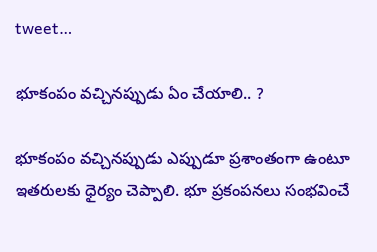tweet…

భూకంపం వచ్చినప్పుడు ఏం చేయాలి.. ?

భూకంపం వచ్చినప్పుడు ఎప్పుడూ ప్రశాంతంగా ఉంటూ ఇతరులకు ధైర్యం చెప్పాలి. భూ ప్ర‌కంప‌న‌లు సంభ‌వించే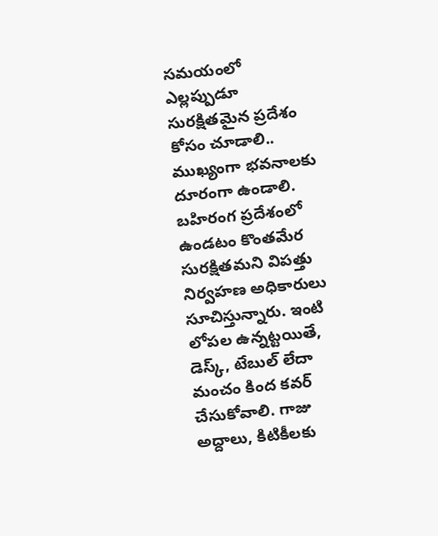స‌మ‌యంలో ఎల్లప్పుడూ సురక్షితమైన ప్రదేశం కోసం చూడాలి.. ముఖ్యంగా భవనాలకు దూరంగా ఉండాలి. బహిరంగ ప్రదేశంలో ఉండ‌టం కొంత‌మేర సుర‌క్షితమ‌ని విప‌త్తు నిర్వ‌హ‌ణ‌ అధికారులు సూచిస్తున్నారు. ఇంటి లోపల ఉన్న‌ట్ట‌యితే, డెస్క్, టేబుల్ లేదా మంచం కింద కవర్ చేసుకోవాలి. గాజు అద్దాలు, కిటికీలకు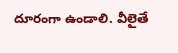దూరంగా ఉండాలి. వీలైతే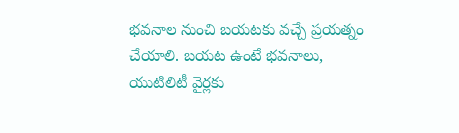భ‌వ‌నాల నుంచి బ‌య‌ట‌కు వ‌చ్చే ప్ర‌య‌త్నం చేయాలి. బ‌య‌ట ఉంటే భవనాలు, యుటిలిటీ వైర్లకు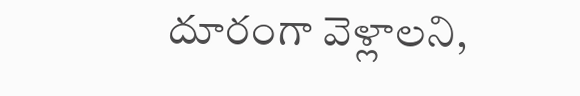దూరంగా వెళ్లాలని,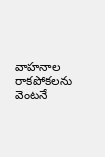వాహనాల రాకపోకలను వెంటనే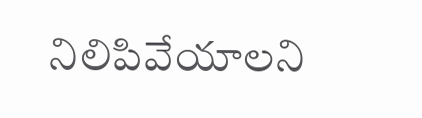నిలిపివేయాలని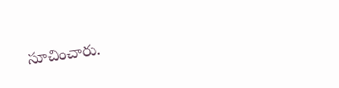సూచించారు.